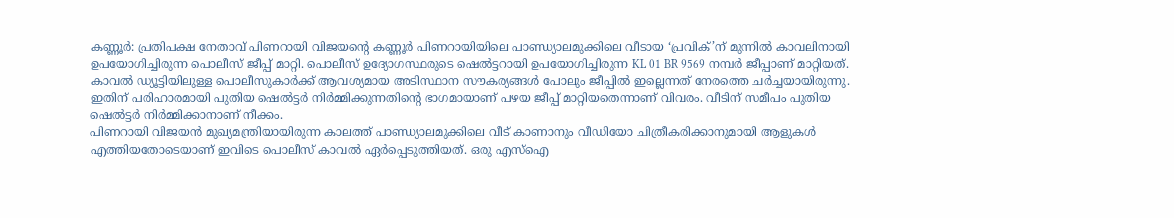കണ്ണൂർ: പ്രതിപക്ഷ നേതാവ് പിണറായി വിജയന്റെ കണ്ണൂർ പിണറായിയിലെ പാണ്ഡ്യാലമുക്കിലെ വീടായ ‘പ്രവിക്’ന് മുന്നിൽ കാവലിനായി ഉപയോഗിച്ചിരുന്ന പൊലീസ് ജീപ്പ് മാറ്റി. പൊലീസ് ഉദ്യോഗസ്ഥരുടെ ഷെൽട്ടറായി ഉപയോഗിച്ചിരുന്ന KL 01 BR 9569 നമ്പർ ജീപ്പാണ് മാറ്റിയത്.
കാവൽ ഡ്യൂട്ടിയിലുള്ള പൊലീസുകാർക്ക് ആവശ്യമായ അടിസ്ഥാന സൗകര്യങ്ങൾ പോലും ജീപ്പിൽ ഇല്ലെന്നത് നേരത്തെ ചർച്ചയായിരുന്നു. ഇതിന് പരിഹാരമായി പുതിയ ഷെൽട്ടർ നിർമ്മിക്കുന്നതിന്റെ ഭാഗമായാണ് പഴയ ജീപ്പ് മാറ്റിയതെന്നാണ് വിവരം. വീടിന് സമീപം പുതിയ ഷെൽട്ടർ നിർമ്മിക്കാനാണ് നീക്കം.
പിണറായി വിജയൻ മുഖ്യമന്ത്രിയായിരുന്ന കാലത്ത് പാണ്ഡ്യാലമുക്കിലെ വീട് കാണാനും വീഡിയോ ചിത്രീകരിക്കാനുമായി ആളുകൾ എത്തിയതോടെയാണ് ഇവിടെ പൊലീസ് കാവൽ ഏർപ്പെടുത്തിയത്. ഒരു എസ്ഐ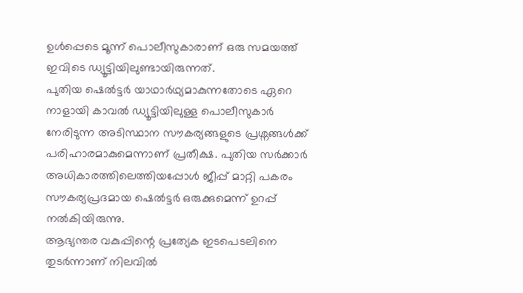ഉൾപ്പെടെ മൂന്ന് പൊലീസുകാരാണ് ഒരു സമയത്ത് ഇവിടെ ഡ്യൂട്ടിയിലുണ്ടായിരുന്നത്.
പുതിയ ഷെൽട്ടർ യാഥാർഥ്യമാകുന്നതോടെ ഏറെ നാളായി കാവൽ ഡ്യൂട്ടിയിലുള്ള പൊലീസുകാർ നേരിടുന്ന അടിസ്ഥാന സൗകര്യങ്ങളുടെ പ്രശ്നങ്ങൾക്ക് പരിഹാരമാകുമെന്നാണ് പ്രതീക്ഷ. പുതിയ സർക്കാർ അധികാരത്തിലെത്തിയപ്പോൾ ജീപ്പ് മാറ്റി പകരം സൗകര്യപ്രദമായ ഷെൽട്ടർ ഒരുക്കുമെന്ന് ഉറപ്പ് നൽകിയിരുന്നു.
ആഭ്യന്തര വകുപ്പിന്റെ പ്രത്യേക ഇടപെടലിനെ തുടർന്നാണ് നിലവിൽ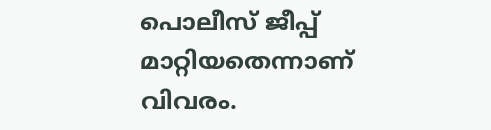പൊലീസ് ജീപ്പ് മാറ്റിയതെന്നാണ് വിവരം.